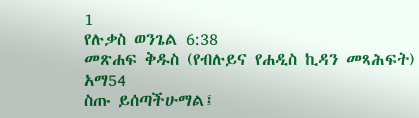1
የሉቃስ ወንጌል 6:38
መጽሐፍ ቅዱስ (የብሉይና የሐዲስ ኪዳን መጻሕፍት)
አማ54
ስጡ ይሰጣችሁማል፤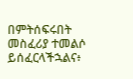በምትሰፍሩበት መስፈሪያ ተመልሶ ይሰፈርላችኋልና፥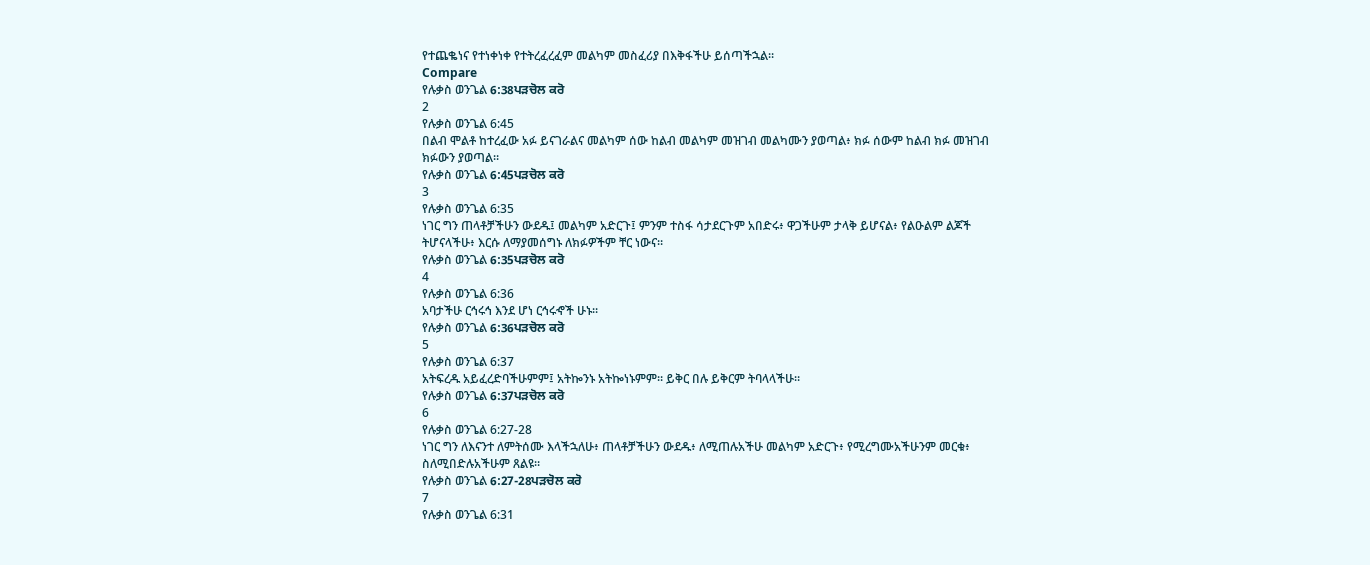የተጨቈነና የተነቀነቀ የተትረፈረፈም መልካም መስፈሪያ በእቅፋችሁ ይሰጣችኋል።
Compare
የሉቃስ ወንጌል 6:38ਪੜਚੋਲ ਕਰੋ
2
የሉቃስ ወንጌል 6:45
በልብ ሞልቶ ከተረፈው አፉ ይናገራልና መልካም ሰው ከልብ መልካም መዝገብ መልካሙን ያወጣል፥ ክፉ ሰውም ከልብ ክፉ መዝገብ ክፉውን ያወጣል።
የሉቃስ ወንጌል 6:45ਪੜਚੋਲ ਕਰੋ
3
የሉቃስ ወንጌል 6:35
ነገር ግን ጠላቶቻችሁን ውደዱ፤ መልካም አድርጉ፤ ምንም ተስፋ ሳታደርጉም አበድሩ፥ ዋጋችሁም ታላቅ ይሆናል፥ የልዑልም ልጆች ትሆናላችሁ፥ እርሱ ለማያመሰግኑ ለክፉዎችም ቸር ነውና።
የሉቃስ ወንጌል 6:35ਪੜਚੋਲ ਕਰੋ
4
የሉቃስ ወንጌል 6:36
አባታችሁ ርኅሩኅ እንደ ሆነ ርኅሩኆች ሁኑ።
የሉቃስ ወንጌል 6:36ਪੜਚੋਲ ਕਰੋ
5
የሉቃስ ወንጌል 6:37
አትፍረዱ አይፈረድባችሁምም፤ አትኰንኑ አትኰነኑምም። ይቅር በሉ ይቅርም ትባላላችሁ።
የሉቃስ ወንጌል 6:37ਪੜਚੋਲ ਕਰੋ
6
የሉቃስ ወንጌል 6:27-28
ነገር ግን ለእናንተ ለምትሰሙ እላችኋለሁ፥ ጠላቶቻችሁን ውደዱ፥ ለሚጠሉአችሁ መልካም አድርጉ፥ የሚረግሙአችሁንም መርቁ፥ ስለሚበድሉአችሁም ጸልዩ።
የሉቃስ ወንጌል 6:27-28ਪੜਚੋਲ ਕਰੋ
7
የሉቃስ ወንጌል 6:31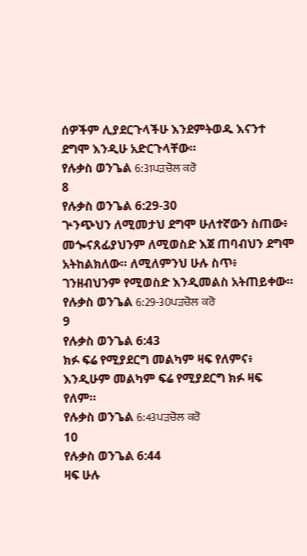ሰዎችም ሊያደርጉላችሁ እንደምትወዱ እናንተ ደግሞ እንዲሁ አድርጉላቸው።
የሉቃስ ወንጌል 6:31ਪੜਚੋਲ ਕਰੋ
8
የሉቃስ ወንጌል 6:29-30
ጕንጭህን ለሚመታህ ደግሞ ሁለተኛውን ስጠው፥ መጐናጸፊያህንም ለሚወስድ እጀ ጠባብህን ደግሞ አትከልክለው። ለሚለምንህ ሁሉ ስጥ፥ ገንዘብህንም የሚወስድ እንዲመልስ አትጠይቀው።
የሉቃስ ወንጌል 6:29-30ਪੜਚੋਲ ਕਰੋ
9
የሉቃስ ወንጌል 6:43
ክፉ ፍሬ የሚያደርግ መልካም ዛፍ የለምና፥ እንዲሁም መልካም ፍሬ የሚያደርግ ክፉ ዛፍ የለም።
የሉቃስ ወንጌል 6:43ਪੜਚੋਲ ਕਰੋ
10
የሉቃስ ወንጌል 6:44
ዛፍ ሁሉ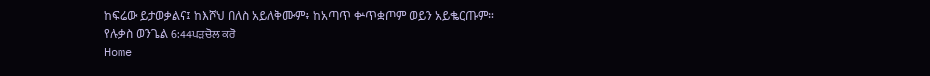ከፍሬው ይታወቃልና፤ ከእሾህ በለስ አይለቅሙም፥ ከአጣጥ ቍጥቋጦም ወይን አይቈርጡም።
የሉቃስ ወንጌል 6:44ਪੜਚੋਲ ਕਰੋ
Home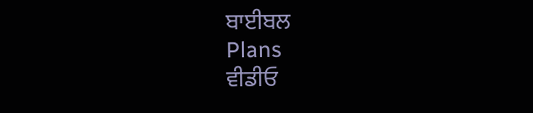ਬਾਈਬਲ
Plans
ਵੀਡੀਓ